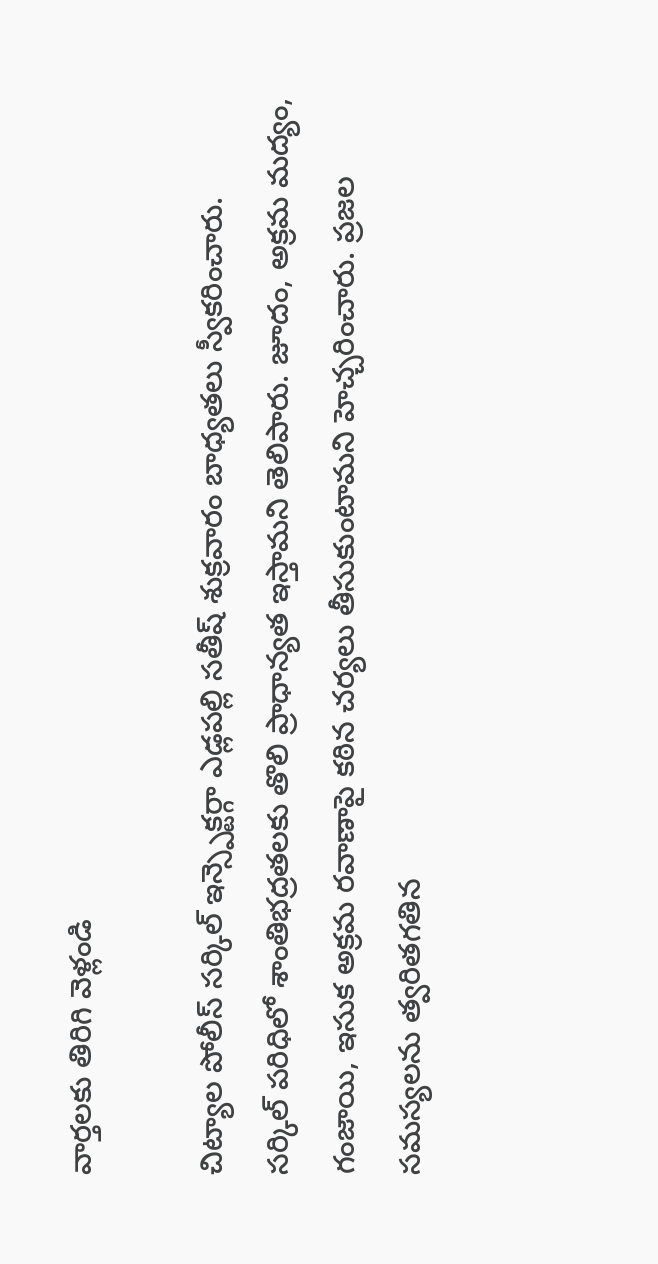వార్తలకు తిరిగి వెళ్లండి

చిట్యాల పోలీస్ సర్కిల్ ఇన్స్పెక్టర్గా ఎడ్లపల్లి సతీష్ శుక్రవారం బాధ్యతలు స్వీకరించారు.
సర్కిల్ పరిధిలో శాంతిభద్రతలకు తొలి ప్రాధాన్యత ఇస్తామని తెలిపారు. జూదం, అక్రమ మద్యం, గంజాయి, ఇసుక అక్రమ రవాణాపై కఠిన చర్యలు తీసుకుంటామని హెచ్చరించారు. ప్రజల సమస్యలను త్వరితగతిన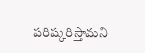పరిష్కరిస్తామని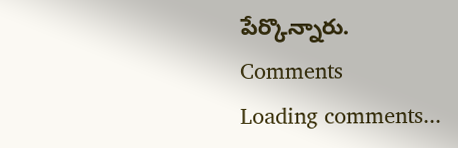పేర్కొన్నారు.
Comments
Loading comments...